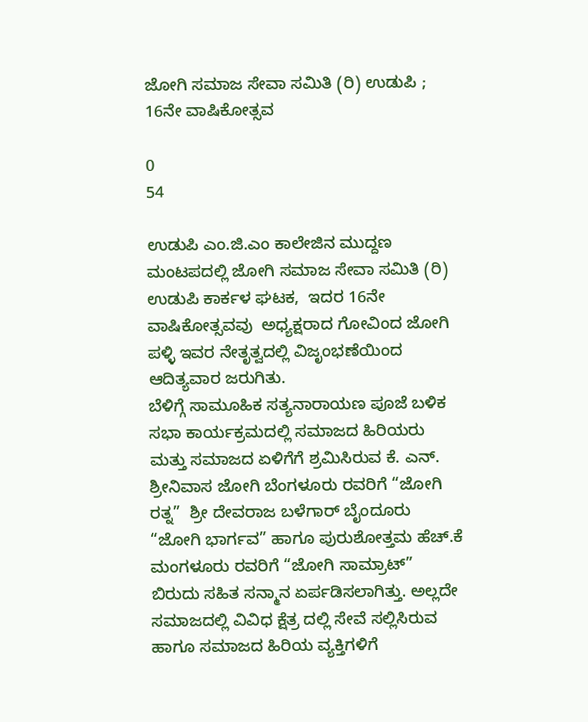ಜೋಗಿ ಸಮಾಜ ಸೇವಾ ಸಮಿತಿ (ರಿ) ಉಡುಪಿ ; 16ನೇ ವಾಷಿಕೋತ್ಸವ

0
54

ಉಡುಪಿ ಎಂ.ಜಿ.ಎಂ ಕಾಲೇಜಿನ ಮುದ್ದಣ ಮಂಟಪದಲ್ಲಿ ಜೋಗಿ ಸಮಾಜ ಸೇವಾ ಸಮಿತಿ (ರಿ) ಉಡುಪಿ ಕಾರ್ಕಳ ಘಟಕ,  ಇದರ 16ನೇ ವಾಷಿಕೋತ್ಸವವು  ಅಧ್ಯಕ್ಷರಾದ ಗೋವಿಂದ ಜೋಗಿ ಪಳ್ಳಿ ಇವರ ನೇತೃತ್ವದಲ್ಲಿ ವಿಜೃಂಭಣೆಯಿಂದ  ಆದಿತ್ಯವಾರ ಜರುಗಿತು.
ಬೆಳಿಗ್ಗೆ ಸಾಮೂಹಿಕ ಸತ್ಯನಾರಾಯಣ ಪೂಜೆ ಬಳಿಕ ಸಭಾ ಕಾರ್ಯಕ್ರಮದಲ್ಲಿ ಸಮಾಜದ ಹಿರಿಯರು ಮತ್ತು ಸಮಾಜದ ಏಳಿಗೆಗೆ ಶ್ರಮಿಸಿರುವ ಕೆ. ಎನ್. ಶ್ರೀನಿವಾಸ ಜೋಗಿ ಬೆಂಗಳೂರು ರವರಿಗೆ “ಜೋಗಿ ರತ್ನ”  ಶ್ರೀ ದೇವರಾಜ ಬಳೆಗಾರ್ ಬೈಂದೂರು  “ಜೋಗಿ ಭಾರ್ಗವ” ಹಾಗೂ ಪುರುಶೋತ್ತಮ ಹೆಚ್.ಕೆ ಮಂಗಳೂರು ರವರಿಗೆ “ಜೋಗಿ ಸಾಮ್ರಾಟ್” ಬಿರುದು ಸಹಿತ ಸನ್ಮಾನ ಏರ್ಪಡಿಸಲಾಗಿತ್ತು. ಅಲ್ಲದೇ ಸಮಾಜದಲ್ಲಿ ವಿವಿಧ ಕ್ಷೆತ್ರ ದಲ್ಲಿ ಸೇವೆ ಸಲ್ಲಿಸಿರುವ ಹಾಗೂ ಸಮಾಜದ ಹಿರಿಯ ವ್ಯಕ್ತಿಗಳಿಗೆ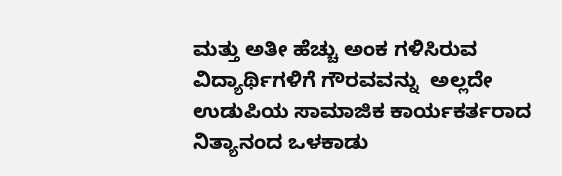ಮತ್ತು ಅತೀ ಹೆಚ್ಚು ಅಂಕ ಗಳಿಸಿರುವ ವಿದ್ಯಾರ್ಥಿಗಳಿಗೆ ಗೌರವವನ್ನು  ಅಲ್ಲದೇ ಉಡುಪಿಯ ಸಾಮಾಜಿಕ ಕಾರ್ಯಕರ್ತರಾದ ನಿತ್ಯಾನಂದ ಒಳಕಾಡು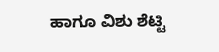ಹಾಗೂ ವಿಶು ಶೆಟ್ಟಿ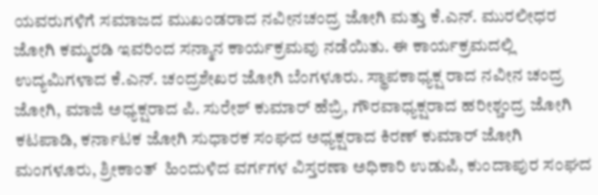ಯವರುಗಳಿಗೆ ಸಮಾಜದ ಮುಖಂಡರಾದ ನವೀನಚಂದ್ರ ಜೋಗಿ ಮತ್ತು ಕೆ.ಎನ್. ಮುರಲೀಧರ ಜೋಗಿ ಕಮ್ಮರಡಿ ಇವರಿಂದ ಸನ್ಮಾನ ಕಾರ್ಯಕ್ರಮವು ನಡೆಯಿತು. ಈ ಕಾರ್ಯಕ್ರಮದಲ್ಲಿ ಉದ್ಯಮಿಗಳಾದ ಕೆ.ಎನ್. ಚಂದ್ರಶೇಖರ ಜೋಗಿ ಬೆಂಗಳೂರು. ಸ್ಥಾಪಕಾಧ್ಯಕ್ಷ ರಾದ ನವೀನ ಚಂದ್ರ ಜೋಗಿ, ಮಾಜಿ ಅಧ್ಯಕ್ಷರಾದ ಪಿ. ಸುರೇಶ್ ಕುಮಾರ್ ಹೆಬ್ರಿ, ಗೌರವಾಧ್ಯಕ್ಷರಾದ ಹರೀಶ್ಚಂದ್ರ ಜೋಗಿ ಕಟಪಾಡಿ, ಕರ್ನಾಟಕ ಜೋಗಿ ಸುಧಾರಕ ಸಂಘದ ಅಧ್ಯಕ್ಷರಾದ ಕಿರಣ್ ಕುಮಾರ್ ಜೋಗಿ ಮಂಗಳೂರು, ಶ್ರೀಕಾಂತ್  ಹಿಂದುಳಿದ ವರ್ಗಗಳ ವಿಸ್ತರಣಾ ಅಧಿಕಾರಿ ಉಡುಪಿ, ಕುಂದಾಪುರ ಸಂಘದ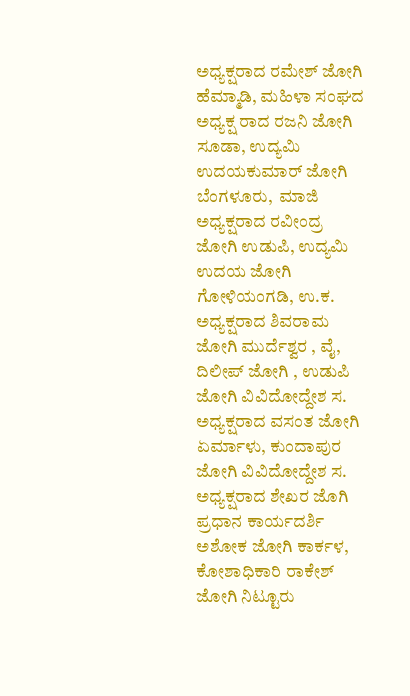ಅಧ್ಯಕ್ಷರಾದ ರಮೇಶ್ ಜೋಗಿ ಹೆಮ್ಮಾಡಿ, ಮಹಿಳಾ ಸಂಘದ ಅಧ್ಯಕ್ಷ ರಾದ ರಜನಿ ಜೋಗಿ ಸೂಡಾ, ಉದ್ಯಮಿ ಉದಯಕುಮಾರ್ ಜೋಗಿ ಬೆಂಗಳೂರು,  ಮಾಜಿ ಅಧ್ಯಕ್ಷರಾದ ರವೀಂದ್ರ ಜೋಗಿ ಉಡುಪಿ, ಉದ್ಯಮಿ ಉದಯ ಜೋಗಿ ಗೋಳಿಯಂಗಡಿ, ಉ.ಕ. ಅಧ್ಯಕ್ಷರಾದ ಶಿವರಾಮ ಜೋಗಿ ಮುರ್ದೆಶ್ವರ , ವೈ, ದಿಲೀಪ್ ಜೋಗಿ , ಉಡುಪಿ ಜೋಗಿ ವಿವಿದೋದ್ದೇಶ ಸ. ಅಧ್ಯಕ್ಷರಾದ ವಸಂತ ಜೋಗಿ ಏರ್ಮಾಳು, ಕುಂದಾಪುರ ಜೋಗಿ ವಿವಿದೋದ್ದೇಶ ಸ. ಅಧ್ಯಕ್ಷರಾದ ಶೇಖರ ಜೊಗಿ ಪ್ರಧಾನ ಕಾರ್ಯದರ್ಶಿ ಅಶೋಕ ಜೋಗಿ ಕಾರ್ಕಳ, ಕೋಶಾಧಿಕಾರಿ ರಾಕೇಶ್ ಜೋಗಿ ನಿಟ್ಟೂರು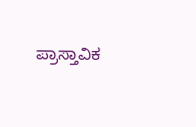ಪ್ರಾಸ್ತಾವಿಕ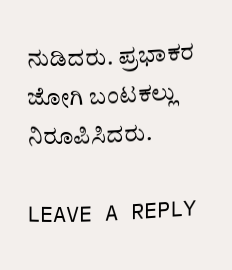ನುಡಿದರು. ಪ್ರಭಾಕರ ಜೋಗಿ ಬಂಟಕಲ್ಲು ನಿರೂಪಿಸಿದರು.

LEAVE A REPLY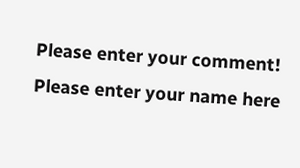Please enter your comment!
Please enter your name here